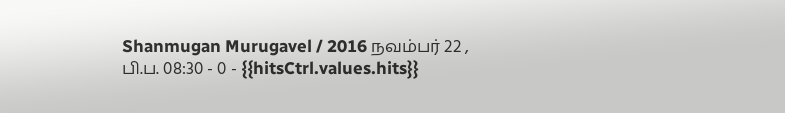Shanmugan Murugavel / 2016 நவம்பர் 22 , பி.ப. 08:30 - 0 - {{hitsCtrl.values.hits}}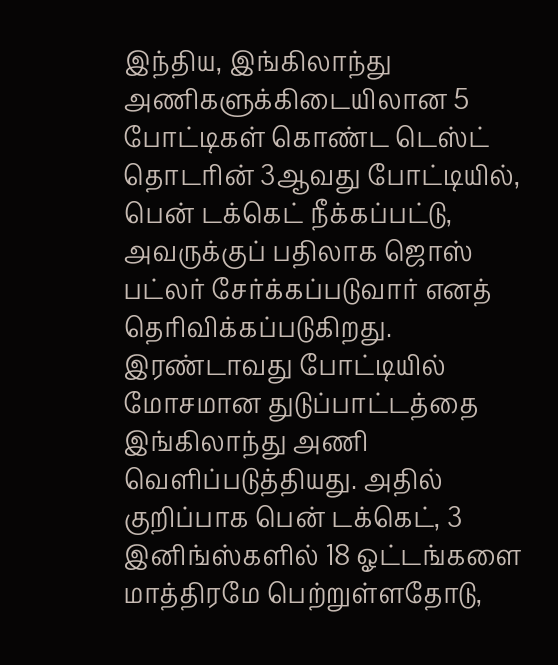இந்திய, இங்கிலாந்து அணிகளுக்கிடையிலான 5 போட்டிகள் கொண்ட டெஸ்ட் தொடரின் 3ஆவது போட்டியில், பென் டக்கெட் நீக்கப்பட்டு, அவருக்குப் பதிலாக ஜொஸ் பட்லர் சேர்க்கப்படுவார் எனத் தெரிவிக்கப்படுகிறது.
இரண்டாவது போட்டியில் மோசமான துடுப்பாட்டத்தை இங்கிலாந்து அணி வெளிப்படுத்தியது. அதில் குறிப்பாக பென் டக்கெட், 3 இனிங்ஸ்களில் 18 ஓட்டங்களை மாத்திரமே பெற்றுள்ளதோடு,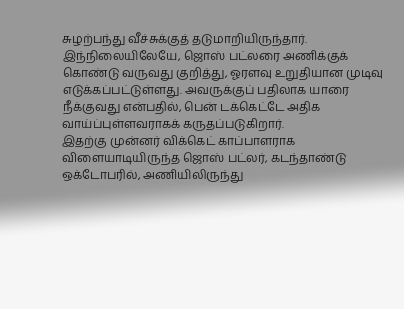சுழற்பந்து வீச்சுக்குத் தடுமாறியிருந்தார்.
இந்நிலையிலேயே, ஜொஸ் பட்லரை அணிக்குக் கொண்டு வருவது குறித்து, ஓரளவு உறுதியான முடிவு எடுக்கப்பட்டுள்ளது. அவருக்குப் பதிலாக யாரை நீக்குவது என்பதில், பென் டக்கெட்டே அதிக வாய்ப்புள்ளவராகக் கருதப்படுகிறார்.
இதற்கு முன்னர் விக்கெட் காப்பாளராக விளையாடியிருந்த ஜொஸ் பட்லர், கடந்தாண்டு ஒக்டோபரில், அணியிலிருந்து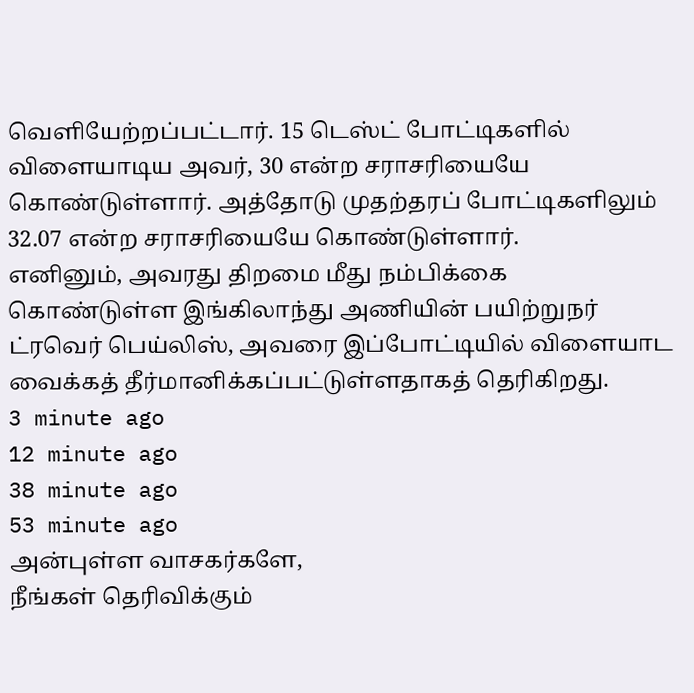வெளியேற்றப்பட்டார். 15 டெஸ்ட் போட்டிகளில் விளையாடிய அவர், 30 என்ற சராசரியையே கொண்டுள்ளார். அத்தோடு முதற்தரப் போட்டிகளிலும் 32.07 என்ற சராசரியையே கொண்டுள்ளார்.
எனினும், அவரது திறமை மீது நம்பிக்கை கொண்டுள்ள இங்கிலாந்து அணியின் பயிற்றுநர் ட்ரவெர் பெய்லிஸ், அவரை இப்போட்டியில் விளையாட வைக்கத் தீர்மானிக்கப்பட்டுள்ளதாகத் தெரிகிறது.
3 minute ago
12 minute ago
38 minute ago
53 minute ago
அன்புள்ள வாசகர்களே,
நீங்கள் தெரிவிக்கும்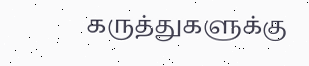கருத்துகளுக்கு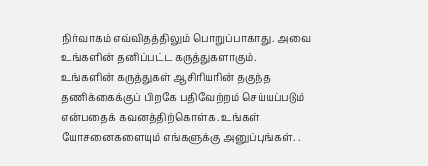நிர்வாகம் எவ்விதத்திலும் பொறுப்பாகாது. அவை உங்களின் தனிப்பட்ட கருத்துகளாகும். உங்களின் கருத்துகள் ஆசிரியரின் தகுந்த தணிக்கைக்குப் பிறகே பதிவேற்றம் செய்யப்படும் என்பதைக் கவனத்திற்கொள்க. உங்கள் யோசனைகளையும் எங்களுக்கு அனுப்புங்கள். .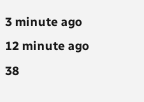3 minute ago
12 minute ago
38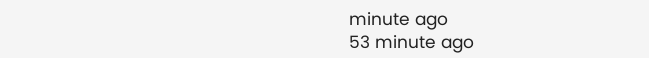minute ago
53 minute ago